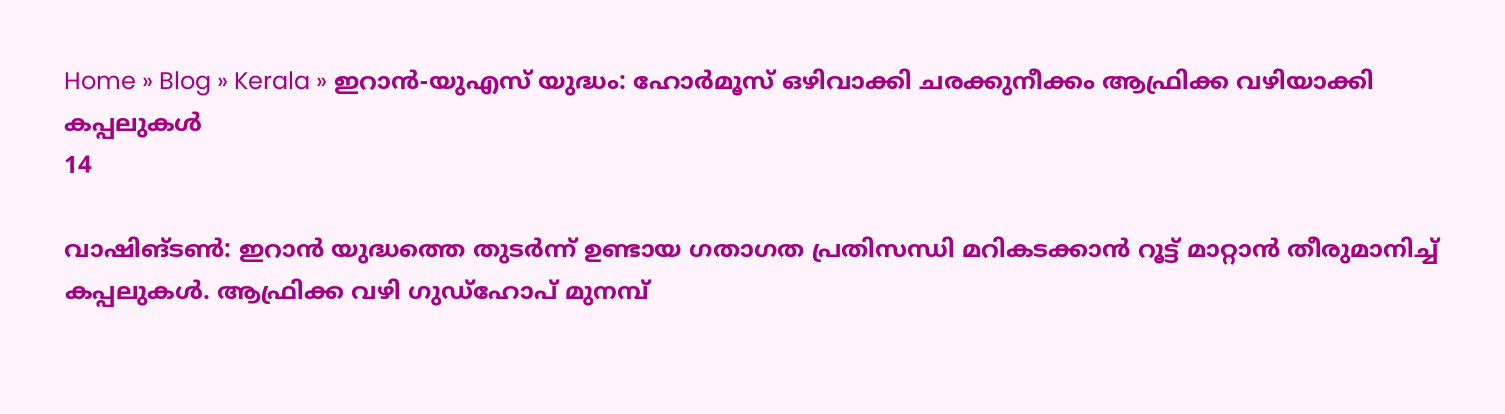Home » Blog » Kerala » ഇറാന്‍-യുഎസ് യുദ്ധം: ഹോർമൂസ് ഒഴിവാക്കി ചരക്കുനീക്കം ആഫ്രിക്ക വഴിയാക്കി കപ്പലുകള്‍
14

വാഷിങ്ടണ്‍: ഇറാന്‍ യുദ്ധത്തെ തുടര്‍ന്ന് ഉണ്ടായ ഗതാഗത പ്രതിസന്ധി മറികടക്കാൻ റൂട്ട് മാറ്റാന്‍ തീരുമാനിച്ച് കപ്പലുകള്‍. ആഫ്രിക്ക വഴി ഗുഡ്‌ഹോപ് മുനമ്പ്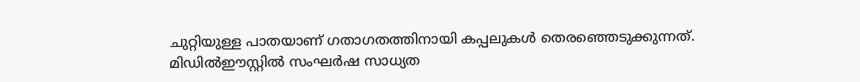ചുറ്റിയുള്ള പാതയാണ് ഗതാഗതത്തിനായി കപ്പലുകള്‍ തെരഞ്ഞെടുക്കുന്നത്. മിഡില്‍ഈസ്റ്റില്‍ സംഘര്‍ഷ സാധ്യത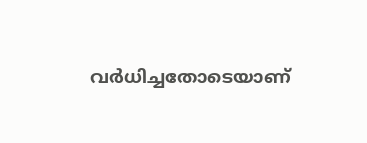വര്‍ധിച്ചതോടെയാണ്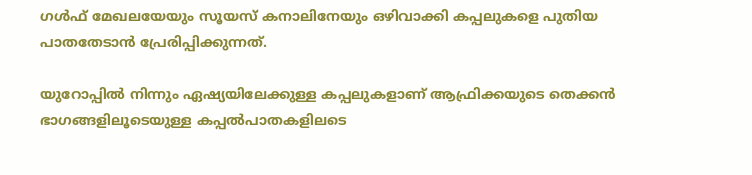ഗള്‍ഫ് മേഖലയേയും സൂയസ് കനാലിനേയും ഒഴിവാക്കി കപ്പലുകളെ പുതിയ പാതതേടാന്‍ പ്രേരിപ്പിക്കുന്നത്.

യുറോപ്പില്‍ നിന്നും ഏഷ്യയിലേക്കുള്ള കപ്പലുകളാണ് ആഫ്രിക്കയുടെ തെക്കന്‍ ഭാഗങ്ങളിലൂടെയുള്ള കപ്പല്‍പാതകളിലടെ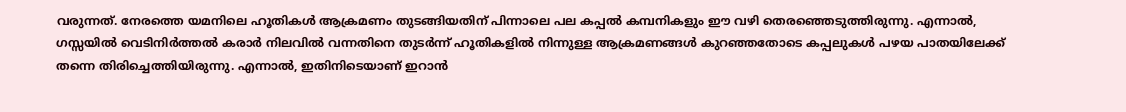വരുന്നത്. നേരത്തെ യമനിലെ ഹൂതികള്‍ ആക്രമണം തുടങ്ങിയതിന് പിന്നാലെ പല കപ്പല്‍ കമ്പനികളും ഈ വഴി തെരഞ്ഞെടുത്തിരുന്നു. എന്നാല്‍, ഗസ്സയില്‍ വെടിനിര്‍ത്തല്‍ കരാര്‍ നിലവില്‍ വന്നതിനെ തുടര്‍ന്ന് ഹൂതികളില്‍ നിന്നുള്ള ആക്രമണങ്ങള്‍ കുറഞ്ഞതോടെ കപ്പലുകള്‍ പഴയ പാതയിലേക്ക് തന്നെ തിരിച്ചെത്തിയിരുന്നു. എന്നാല്‍, ഇതിനിടെയാണ് ഇറാന്‍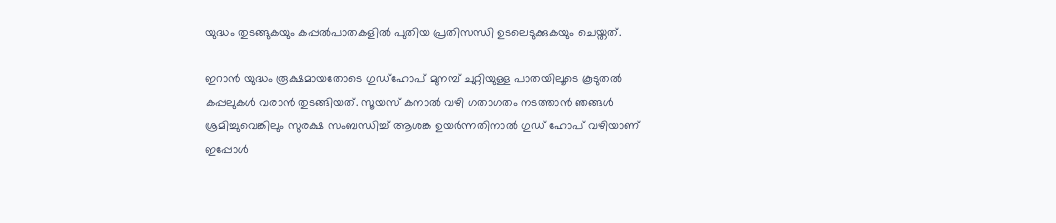യുദ്ധം തുടങ്ങുകയും കപ്പല്‍പാതകളില്‍ പുതിയ പ്രതിസന്ധി ഉടലെടുക്കുകയും ചെയ്തത്.

ഇറാന്‍ യുദ്ധം രൂക്ഷമായതോടെ ഗുഡ്‌ഹോപ് മുനമ്പ് ചുറ്റിയുള്ള പാതയിലൂടെ കൂടുതല്‍ കപ്പലുകള്‍ വരാന്‍ തുടങ്ങിയത്. സൂയസ് കനാല്‍ വഴി ഗതാഗതം നടത്താന്‍ ഞങ്ങള്‍ ശ്രമിച്ചുവെങ്കിലും സുരക്ഷ സംബന്ധിച്ച് ആശങ്ക ഉയര്‍ന്നതിനാല്‍ ഗുഡ് ഹോപ് വഴിയാണ് ഇപ്പോള്‍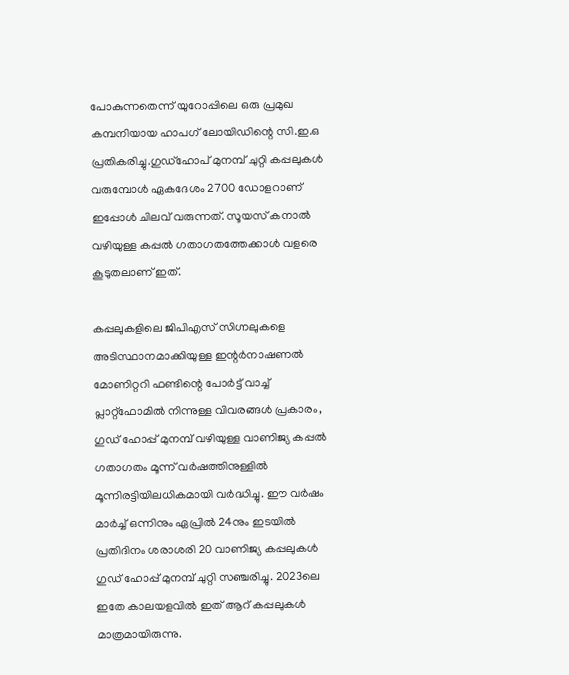പോകുന്നതെന്ന് യുറോപ്പിലെ ഒരു പ്രമുഖ കമ്പനിയായ ഹാപഗ് ലോയിഡിന്റെ സി.ഇ.ഒ പ്രതികരിച്ചു.ഗുഡ്‌ഹോപ് മുനമ്പ് ചുറ്റി കപ്പലുകള്‍ വരുമ്പോള്‍ ഏകദേശം 2700 ഡോളറാണ് ഇപ്പോള്‍ ചിലവ് വരുന്നത്. സൂയസ് കനാല്‍ വഴിയുള്ള കപ്പല്‍ ഗതാഗതത്തേക്കാള്‍ വളരെ കൂടുതലാണ് ഇത്.

കപ്പലുകളിലെ ജിപിഎസ് സിഗ്നലുകളെ അടിസ്ഥാനമാക്കിയുള്ള ഇന്റര്‍നാഷണല്‍ മോണിറ്ററി ഫണ്ടിന്റെ പോര്‍ട്ട് വാച്ച് പ്ലാറ്റ്‌ഫോമില്‍ നിന്നുള്ള വിവരങ്ങള്‍ പ്രകാരം, ഗുഡ് ഹോപ്പ് മുനമ്പ് വഴിയുള്ള വാണിജ്യ കപ്പല്‍ ഗതാഗതം മൂന്ന് വര്‍ഷത്തിനുള്ളില്‍ മൂന്നിരട്ടിയിലധികമായി വര്‍ദ്ധിച്ചു. ഈ വര്‍ഷം മാര്‍ച്ച് ഒന്നിനും ഏപ്രില്‍ 24നും ഇടയില്‍ പ്രതിദിനം ശരാശരി 20 വാണിജ്യ കപ്പലുകള്‍ ഗുഡ് ഹോപ്പ് മുനമ്പ് ചുറ്റി സഞ്ചരിച്ചു. 2023ലെ ഇതേ കാലയളവില്‍ ഇത് ആറ് കപ്പലുകള്‍ മാത്രമായിരുന്നു.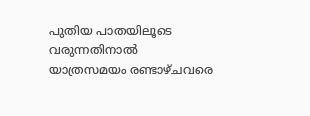പുതിയ പാതയിലൂടെ വരുന്നതിനാല്‍ യാത്രസമയം രണ്ടാഴ്ചവരെ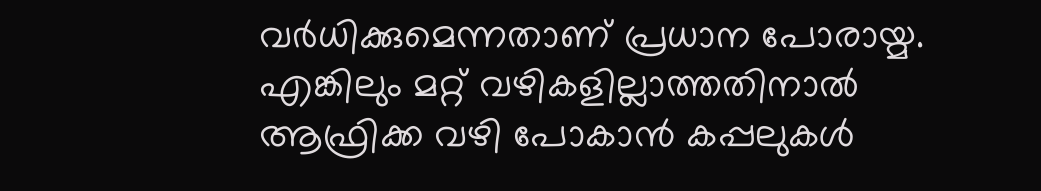വര്‍ധിക്കുമെന്നതാണ് പ്രധാന പോരായ്മ. എങ്കിലും മറ്റ് വഴികളില്ലാത്തതിനാല്‍ ആഫ്രിക്ക വഴി പോകാന്‍ കപ്പലുകള്‍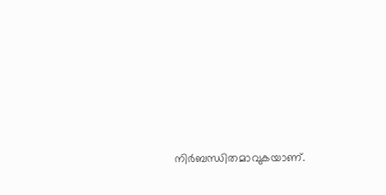നിര്‍ബന്ധിതമാവുകയാണ്.